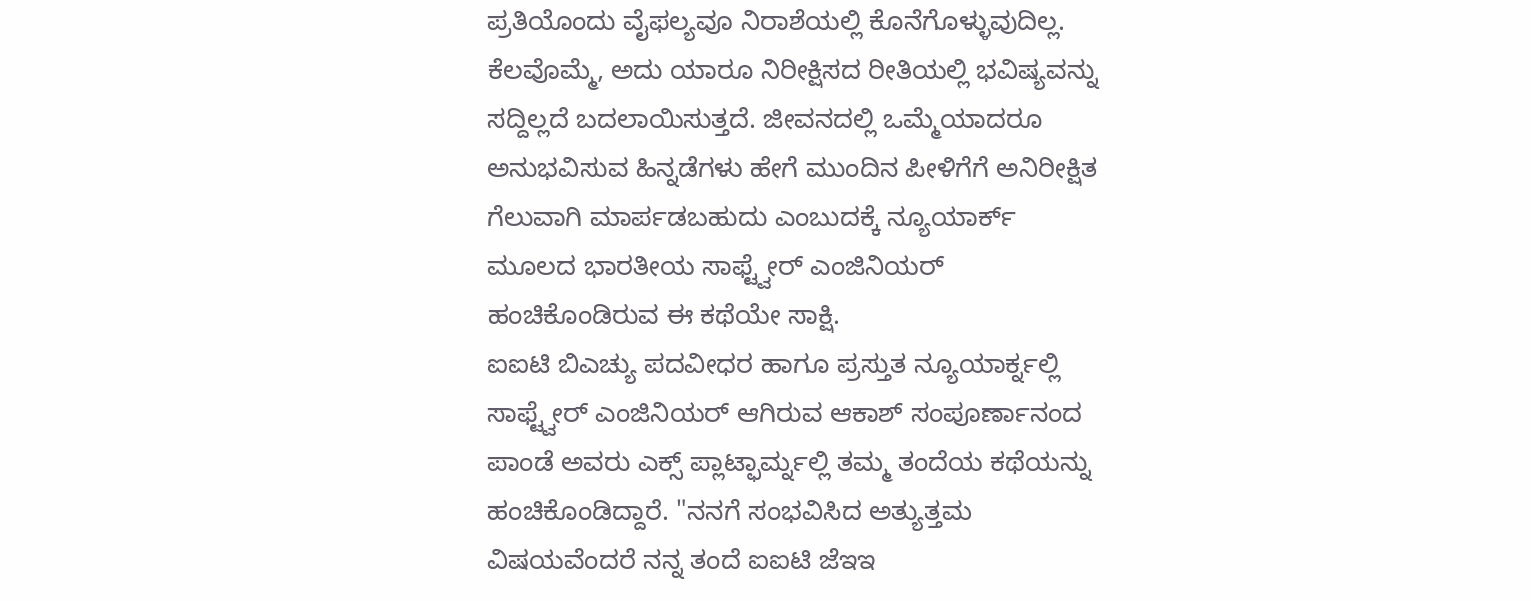ಪ್ರತಿಯೊಂದು ವೈಫಲ್ಯವೂ ನಿರಾಶೆಯಲ್ಲಿ ಕೊನೆಗೊಳ್ಳುವುದಿಲ್ಲ. ಕೆಲವೊಮ್ಮೆ, ಅದು ಯಾರೂ ನಿರೀಕ್ಷಿಸದ ರೀತಿಯಲ್ಲಿ ಭವಿಷ್ಯವನ್ನು ಸದ್ದಿಲ್ಲದೆ ಬದಲಾಯಿಸುತ್ತದೆ. ಜೀವನದಲ್ಲಿ ಒಮ್ಮೆಯಾದರೂ ಅನುಭವಿಸುವ ಹಿನ್ನಡೆಗಳು ಹೇಗೆ ಮುಂದಿನ ಪೀಳಿಗೆಗೆ ಅನಿರೀಕ್ಷಿತ ಗೆಲುವಾಗಿ ಮಾರ್ಪಡಬಹುದು ಎಂಬುದಕ್ಕೆ ನ್ಯೂಯಾರ್ಕ್ ಮೂಲದ ಭಾರತೀಯ ಸಾಫ್ಟ್ವೇರ್ ಎಂಜಿನಿಯರ್ ಹಂಚಿಕೊಂಡಿರುವ ಈ ಕಥೆಯೇ ಸಾಕ್ಷಿ.
ಐಐಟಿ ಬಿಎಚ್ಯು ಪದವೀಧರ ಹಾಗೂ ಪ್ರಸ್ತುತ ನ್ಯೂಯಾರ್ಕ್ನಲ್ಲಿ ಸಾಫ್ಟ್ವೇರ್ ಎಂಜಿನಿಯರ್ ಆಗಿರುವ ಆಕಾಶ್ ಸಂಪೂರ್ಣಾನಂದ ಪಾಂಡೆ ಅವರು ಎಕ್ಸ್ ಪ್ಲಾಟ್ಫಾರ್ಮ್ನಲ್ಲಿ ತಮ್ಮ ತಂದೆಯ ಕಥೆಯನ್ನು ಹಂಚಿಕೊಂಡಿದ್ದಾರೆ. "ನನಗೆ ಸಂಭವಿಸಿದ ಅತ್ಯುತ್ತಮ ವಿಷಯವೆಂದರೆ ನನ್ನ ತಂದೆ ಐಐಟಿ ಜೆಇಇ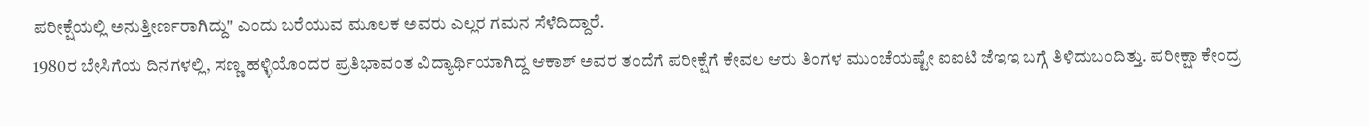ಪರೀಕ್ಷೆಯಲ್ಲಿ ಅನುತ್ತೀರ್ಣರಾಗಿದ್ದು" ಎಂದು ಬರೆಯುವ ಮೂಲಕ ಅವರು ಎಲ್ಲರ ಗಮನ ಸೆಳೆದಿದ್ದಾರೆ.
1980ರ ಬೇಸಿಗೆಯ ದಿನಗಳಲ್ಲಿ, ಸಣ್ಣ ಹಳ್ಳಿಯೊಂದರ ಪ್ರತಿಭಾವಂತ ವಿದ್ಯಾರ್ಥಿಯಾಗಿದ್ದ ಆಕಾಶ್ ಅವರ ತಂದೆಗೆ ಪರೀಕ್ಷೆಗೆ ಕೇವಲ ಆರು ತಿಂಗಳ ಮುಂಚೆಯಷ್ಟೇ ಐಐಟಿ ಜೆಇಇ ಬಗ್ಗೆ ತಿಳಿದುಬಂದಿತ್ತು. ಪರೀಕ್ಷಾ ಕೇಂದ್ರ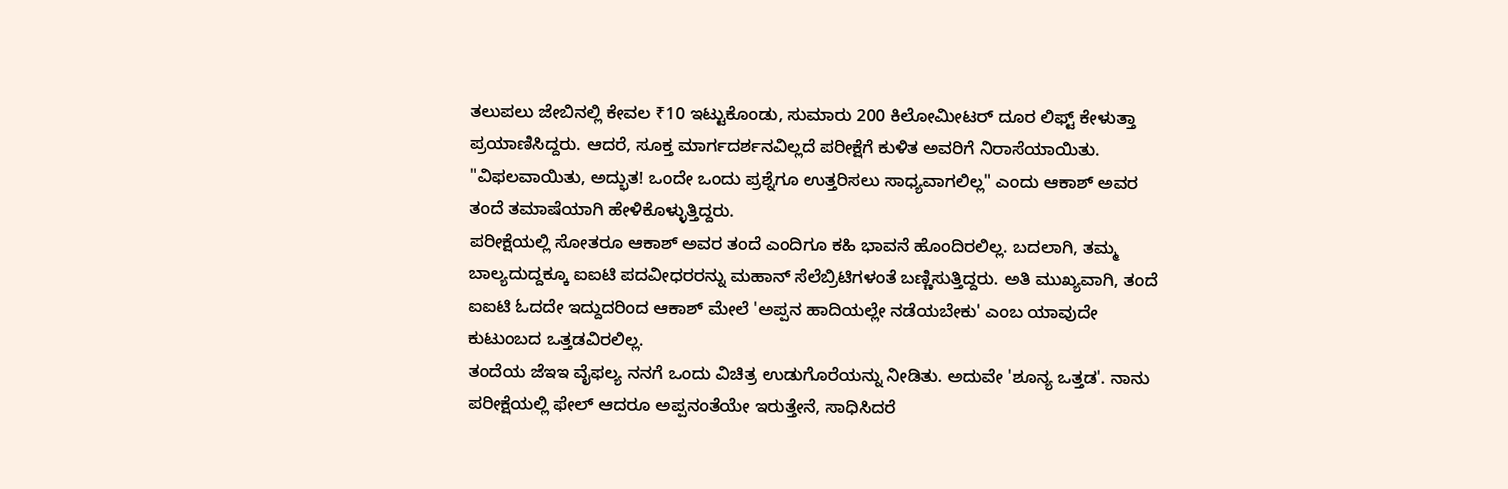ತಲುಪಲು ಜೇಬಿನಲ್ಲಿ ಕೇವಲ ₹10 ಇಟ್ಟುಕೊಂಡು, ಸುಮಾರು 200 ಕಿಲೋಮೀಟರ್ ದೂರ ಲಿಫ್ಟ್ ಕೇಳುತ್ತಾ ಪ್ರಯಾಣಿಸಿದ್ದರು. ಆದರೆ, ಸೂಕ್ತ ಮಾರ್ಗದರ್ಶನವಿಲ್ಲದೆ ಪರೀಕ್ಷೆಗೆ ಕುಳಿತ ಅವರಿಗೆ ನಿರಾಸೆಯಾಯಿತು. "ವಿಫಲವಾಯಿತು, ಅದ್ಭುತ! ಒಂದೇ ಒಂದು ಪ್ರಶ್ನೆಗೂ ಉತ್ತರಿಸಲು ಸಾಧ್ಯವಾಗಲಿಲ್ಲ" ಎಂದು ಆಕಾಶ್ ಅವರ ತಂದೆ ತಮಾಷೆಯಾಗಿ ಹೇಳಿಕೊಳ್ಳುತ್ತಿದ್ದರು.
ಪರೀಕ್ಷೆಯಲ್ಲಿ ಸೋತರೂ ಆಕಾಶ್ ಅವರ ತಂದೆ ಎಂದಿಗೂ ಕಹಿ ಭಾವನೆ ಹೊಂದಿರಲಿಲ್ಲ. ಬದಲಾಗಿ, ತಮ್ಮ ಬಾಲ್ಯದುದ್ದಕ್ಕೂ ಐಐಟಿ ಪದವೀಧರರನ್ನು ಮಹಾನ್ ಸೆಲೆಬ್ರಿಟಿಗಳಂತೆ ಬಣ್ಣಿಸುತ್ತಿದ್ದರು. ಅತಿ ಮುಖ್ಯವಾಗಿ, ತಂದೆ ಐಐಟಿ ಓದದೇ ಇದ್ದುದರಿಂದ ಆಕಾಶ್ ಮೇಲೆ 'ಅಪ್ಪನ ಹಾದಿಯಲ್ಲೇ ನಡೆಯಬೇಕು' ಎಂಬ ಯಾವುದೇ ಕುಟುಂಬದ ಒತ್ತಡವಿರಲಿಲ್ಲ.
ತಂದೆಯ ಜೆಇಇ ವೈಫಲ್ಯ ನನಗೆ ಒಂದು ವಿಚಿತ್ರ ಉಡುಗೊರೆಯನ್ನು ನೀಡಿತು. ಅದುವೇ 'ಶೂನ್ಯ ಒತ್ತಡ'. ನಾನು ಪರೀಕ್ಷೆಯಲ್ಲಿ ಫೇಲ್ ಆದರೂ ಅಪ್ಪನಂತೆಯೇ ಇರುತ್ತೇನೆ, ಸಾಧಿಸಿದರೆ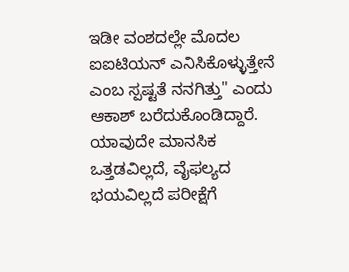ಇಡೀ ವಂಶದಲ್ಲೇ ಮೊದಲ ಐಐಟಿಯನ್ ಎನಿಸಿಕೊಳ್ಳುತ್ತೇನೆ ಎಂಬ ಸ್ಪಷ್ಟತೆ ನನಗಿತ್ತು" ಎಂದು ಆಕಾಶ್ ಬರೆದುಕೊಂಡಿದ್ದಾರೆ. ಯಾವುದೇ ಮಾನಸಿಕ ಒತ್ತಡವಿಲ್ಲದೆ, ವೈಫಲ್ಯದ ಭಯವಿಲ್ಲದೆ ಪರೀಕ್ಷೆಗೆ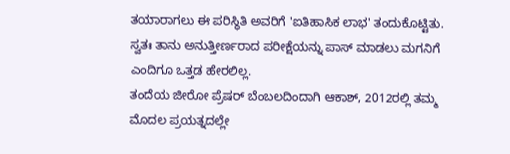ತಯಾರಾಗಲು ಈ ಪರಿಸ್ಥಿತಿ ಅವರಿಗೆ 'ಐತಿಹಾಸಿಕ ಲಾಭ' ತಂದುಕೊಟ್ಟಿತು. ಸ್ವತಃ ತಾನು ಅನುತ್ತೀರ್ಣರಾದ ಪರೀಕ್ಷೆಯನ್ನು ಪಾಸ್ ಮಾಡಲು ಮಗನಿಗೆ ಎಂದಿಗೂ ಒತ್ತಡ ಹೇರಲಿಲ್ಲ.
ತಂದೆಯ ಜೀರೋ ಪ್ರೆಷರ್ ಬೆಂಬಲದಿಂದಾಗಿ ಆಕಾಶ್, 2012ರಲ್ಲಿ ತಮ್ಮ ಮೊದಲ ಪ್ರಯತ್ನದಲ್ಲೇ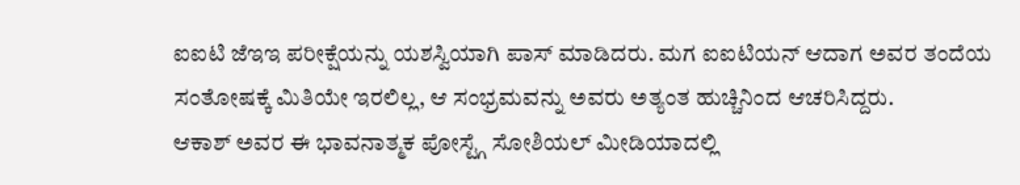ಐಐಟಿ ಜೆಇಇ ಪರೀಕ್ಷೆಯನ್ನು ಯಶಸ್ವಿಯಾಗಿ ಪಾಸ್ ಮಾಡಿದರು. ಮಗ ಐಐಟಿಯನ್ ಆದಾಗ ಅವರ ತಂದೆಯ ಸಂತೋಷಕ್ಕೆ ಮಿತಿಯೇ ಇರಲಿಲ್ಲ, ಆ ಸಂಭ್ರಮವನ್ನು ಅವರು ಅತ್ಯಂತ ಹುಚ್ಚಿನಿಂದ ಆಚರಿಸಿದ್ದರು.
ಆಕಾಶ್ ಅವರ ಈ ಭಾವನಾತ್ಮಕ ಪೋಸ್ಟ್ಗೆ ಸೋಶಿಯಲ್ ಮೀಡಿಯಾದಲ್ಲಿ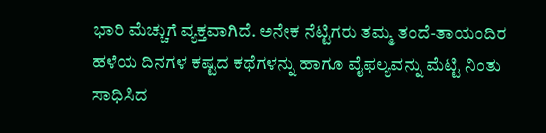ಭಾರಿ ಮೆಚ್ಚುಗೆ ವ್ಯಕ್ತವಾಗಿದೆ. ಅನೇಕ ನೆಟ್ಟಿಗರು ತಮ್ಮ ತಂದೆ-ತಾಯಂದಿರ ಹಳೆಯ ದಿನಗಳ ಕಷ್ಟದ ಕಥೆಗಳನ್ನು ಹಾಗೂ ವೈಫಲ್ಯವನ್ನು ಮೆಟ್ಟಿ ನಿಂತು ಸಾಧಿಸಿದ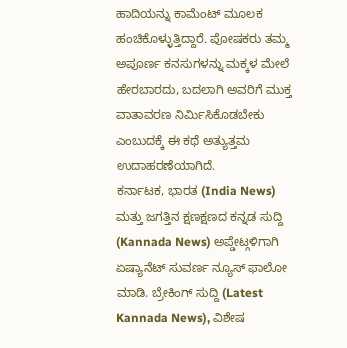ಹಾದಿಯನ್ನು ಕಾಮೆಂಟ್ ಮೂಲಕ ಹಂಚಿಕೊಳ್ಳುತ್ತಿದ್ದಾರೆ. ಪೋಷಕರು ತಮ್ಮ ಅಪೂರ್ಣ ಕನಸುಗಳನ್ನು ಮಕ್ಕಳ ಮೇಲೆ ಹೇರಬಾರದು, ಬದಲಾಗಿ ಅವರಿಗೆ ಮುಕ್ತ ವಾತಾವರಣ ನಿರ್ಮಿಸಿಕೊಡಬೇಕು ಎಂಬುದಕ್ಕೆ ಈ ಕಥೆ ಅತ್ಯುತ್ತಮ ಉದಾಹರಣೆಯಾಗಿದೆ.
ಕರ್ನಾಟಕ, ಭಾರತ (India News) ಮತ್ತು ಜಗತ್ತಿನ ಕ್ಷಣಕ್ಷಣದ ಕನ್ನಡ ಸುದ್ದಿ (Kannada News) ಅಪ್ಡೇಟ್ಗಳಿಗಾಗಿ ಏಷ್ಯಾನೆಟ್ ಸುವರ್ಣ ನ್ಯೂಸ್ ಫಾಲೋ ಮಾಡಿ. ಬ್ರೇಕಿಂಗ್ ಸುದ್ದಿ (Latest Kannada News), ವಿಶೇಷ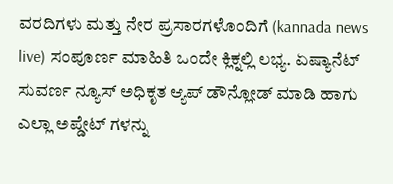ವರದಿಗಳು ಮತ್ತು ನೇರ ಪ್ರಸಾರಗಳೊಂದಿಗೆ (kannada news live) ಸಂಪೂರ್ಣ ಮಾಹಿತಿ ಒಂದೇ ಕ್ಲಿಕ್ನಲ್ಲಿ ಲಭ್ಯ. ಏಷ್ಯಾನೆಟ್ ಸುವರ್ಣ ನ್ಯೂಸ್ ಅಧಿಕೃತ ಆ್ಯಪ್ ಡೌನ್ಲೋಡ್ ಮಾಡಿ ಹಾಗು ಎಲ್ಲಾ ಅಪ್ಡೇಟ್ ಗಳನ್ನು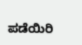ಪಡೆಯಿರಿ